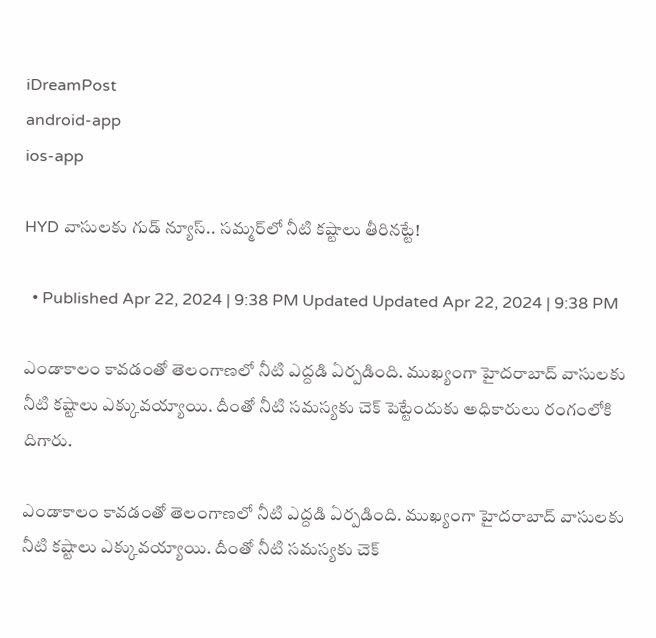iDreamPost
android-app
ios-app

HYD వాసులకు గుడ్ న్యూస్.. సమ్మర్‌లో నీటి కష్టాలు తీరినట్టే!

  • Published Apr 22, 2024 | 9:38 PM Updated Updated Apr 22, 2024 | 9:38 PM

ఎండాకాలం కావడంతో తెలంగాణలో నీటి ఎద్దడి ఏర్పడింది. ముఖ్యంగా హైదరాబాద్ వాసులకు నీటి కష్టాలు ఎక్కువయ్యాయి. దీంతో నీటి సమస్యకు చెక్ పెట్టేందుకు అధికారులు రంగంలోకి దిగారు.

ఎండాకాలం కావడంతో తెలంగాణలో నీటి ఎద్దడి ఏర్పడింది. ముఖ్యంగా హైదరాబాద్ వాసులకు నీటి కష్టాలు ఎక్కువయ్యాయి. దీంతో నీటి సమస్యకు చెక్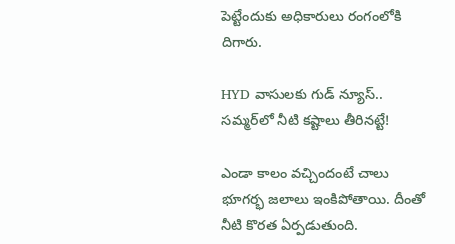పెట్టేందుకు అధికారులు రంగంలోకి దిగారు.

HYD వాసులకు గుడ్ న్యూస్.. సమ్మర్‌లో నీటి కష్టాలు తీరినట్టే!

ఎండా కాలం వచ్చిందంటే చాలు భూగర్భ జలాలు ఇంకిపోతాయి. దీంతో నీటి కొరత ఏర్పడుతుంది.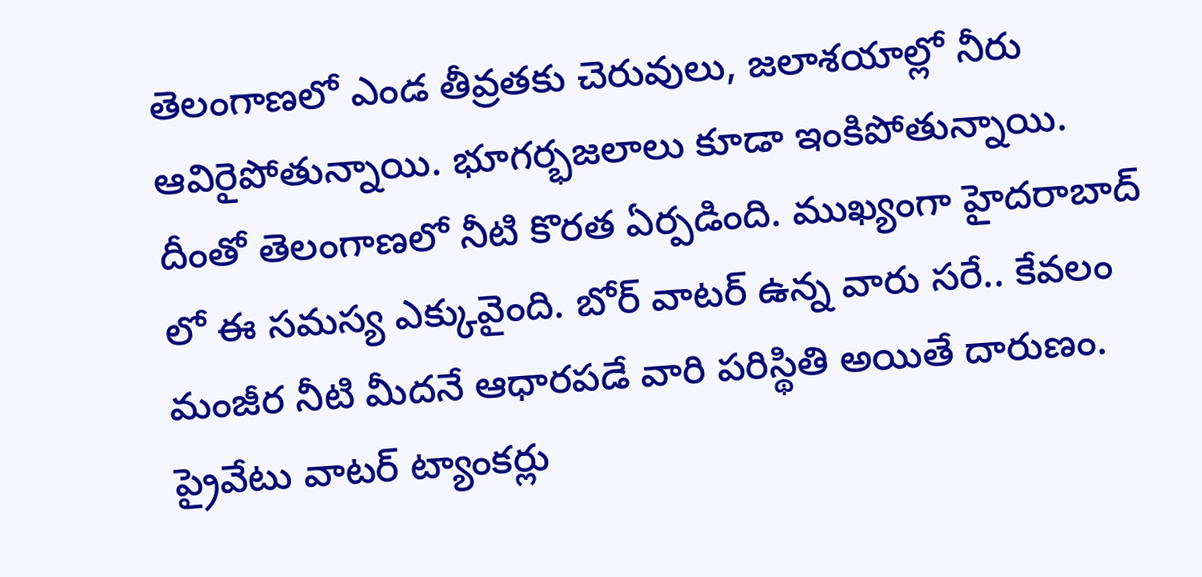తెలంగాణలో ఎండ తీవ్రతకు చెరువులు, జలాశయాల్లో నీరు ఆవిరైపోతున్నాయి. భూగర్భజలాలు కూడా ఇంకిపోతున్నాయి. దీంతో తెలంగాణలో నీటి కొరత ఏర్పడింది. ముఖ్యంగా హైదరాబాద్ లో ఈ సమస్య ఎక్కువైంది. బోర్ వాటర్ ఉన్న వారు సరే.. కేవలం మంజీర నీటి మీదనే ఆధారపడే వారి పరిస్థితి అయితే దారుణం. ప్రైవేటు వాటర్ ట్యాంకర్లు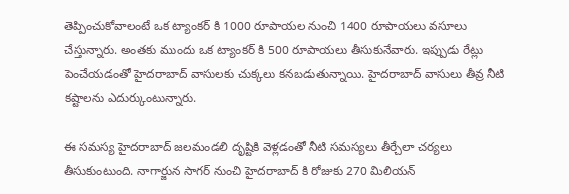తెప్పించుకోవాలంటే ఒక ట్యాంకర్ కి 1000 రూపాయల నుంచి 1400 రూపాయలు వసూలు చేస్తున్నారు. అంతకు ముందు ఒక ట్యాంకర్ కి 500 రూపాయలు తీసుకునేవారు. ఇప్పుడు రేట్లు పెంచేయడంతో హైదరాబాద్ వాసులకు చుక్కలు కనబడుతున్నాయి. హైదరాబాద్ వాసులు తీవ్ర నీటి కష్టాలను ఎదుర్కుంటున్నారు.

ఈ సమస్య హైదరాబాద్ జలమండలి దృష్టికి వెళ్లడంతో నీటి సమస్యలు తీర్చేలా చర్యలు తీసుకుంటుంది. నాగార్జున సాగర్ నుంచి హైదరాబాద్ కి రోజుకు 270 మిలియన్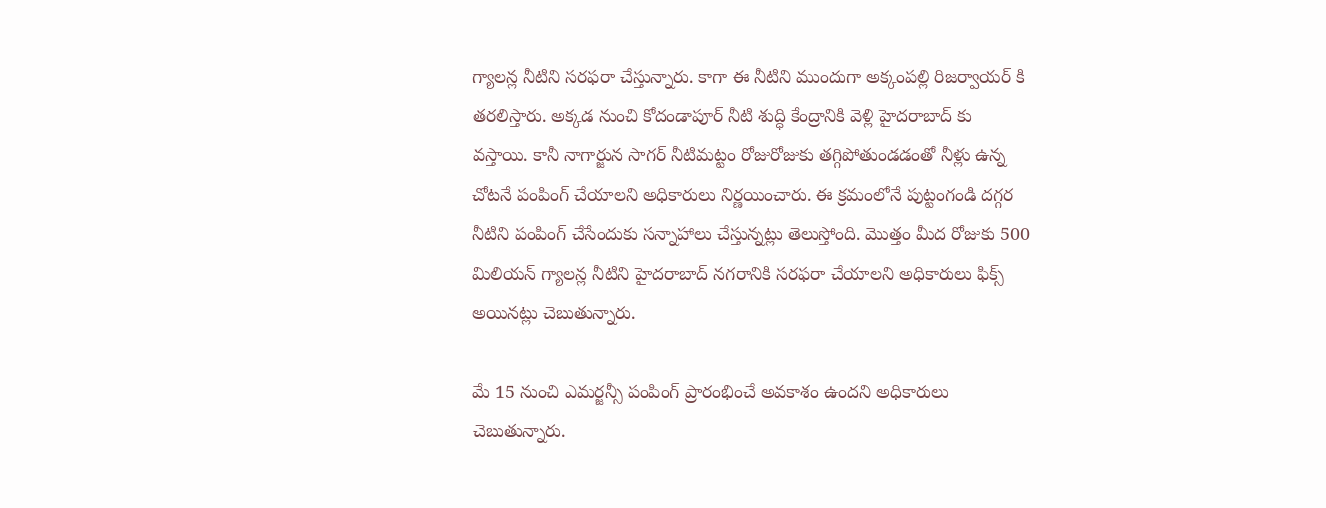గ్యాలన్ల నీటిని సరఫరా చేస్తున్నారు. కాగా ఈ నీటిని ముందుగా అక్కంపల్లి రిజర్వాయర్ కి తరలిస్తారు. అక్కడ నుంచి కోదండాపూర్ నీటి శుద్ధి కేంద్రానికి వెళ్లి హైదరాబాద్ కు వస్తాయి. కానీ నాగార్జున సాగర్ నీటిమట్టం రోజురోజుకు తగ్గిపోతుండడంతో నీళ్లు ఉన్న చోటనే పంపింగ్ చేయాలని అధికారులు నిర్ణయించారు. ఈ క్రమంలోనే పుట్టంగండి దగ్గర నీటిని పంపింగ్ చేసేందుకు సన్నాహాలు చేస్తున్నట్లు తెలుస్తోంది. మొత్తం మీద రోజుకు 500 మిలియన్ గ్యాలన్ల నీటిని హైదరాబాద్ నగరానికి సరఫరా చేయాలని అధికారులు ఫిక్స్ అయినట్లు చెబుతున్నారు.

మే 15 నుంచి ఎమర్జన్సీ పంపింగ్ ప్రారంభించే అవకాశం ఉందని అధికారులు చెబుతున్నారు.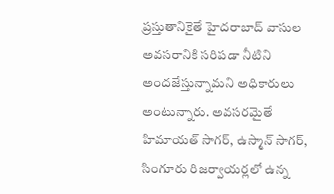ప్రస్తుతానికైతే హైదరాబాద్ వాసుల అవసరానికి సరిపడా నీటిని అందజేస్తున్నామని అధికారులు అంటున్నారు. అవసరమైతే హిమాయత్ సాగర్, ఉస్మాన్ సాగర్, సింగూరు రిజర్వాయర్లలో ఉన్న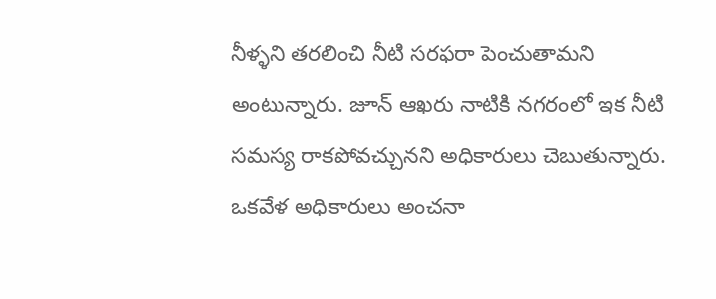నీళ్ళని తరలించి నీటి సరఫరా పెంచుతామని అంటున్నారు. జూన్ ఆఖరు నాటికి నగరంలో ఇక నీటి సమస్య రాకపోవచ్చునని అధికారులు చెబుతున్నారు. ఒకవేళ అధికారులు అంచనా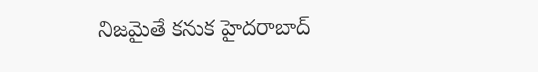నిజమైతే కనుక హైదరాబాద్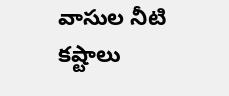వాసుల నీటి కష్టాలు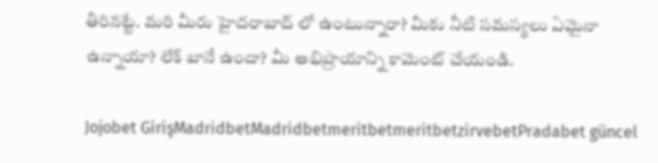తీరినట్టే. మరి మీరు హైదరాబాద్ లో ఉంటున్నారా? మీకు నీటి సమస్యలు ఏమైనా ఉన్నాయా? లేక్ బానే ఉందా? మీ అభిప్రాయాన్ని కామెంట్ చేయండి.

Jojobet GirişMadridbetMadridbetmeritbetmeritbetzirvebetPradabet güncel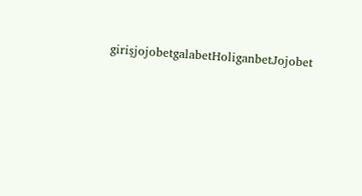girişjojobetgalabetHoliganbetJojobet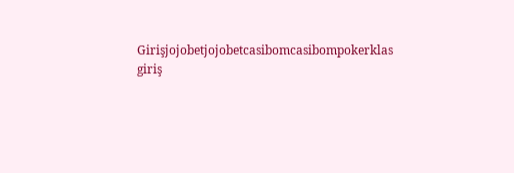Girişjojobetjojobetcasibomcasibompokerklas giriş